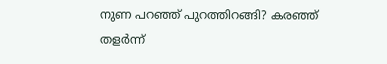നുണ പറഞ്ഞ് പുറത്തിറങ്ങി? കരഞ്ഞ് തളര്‍ന്ന്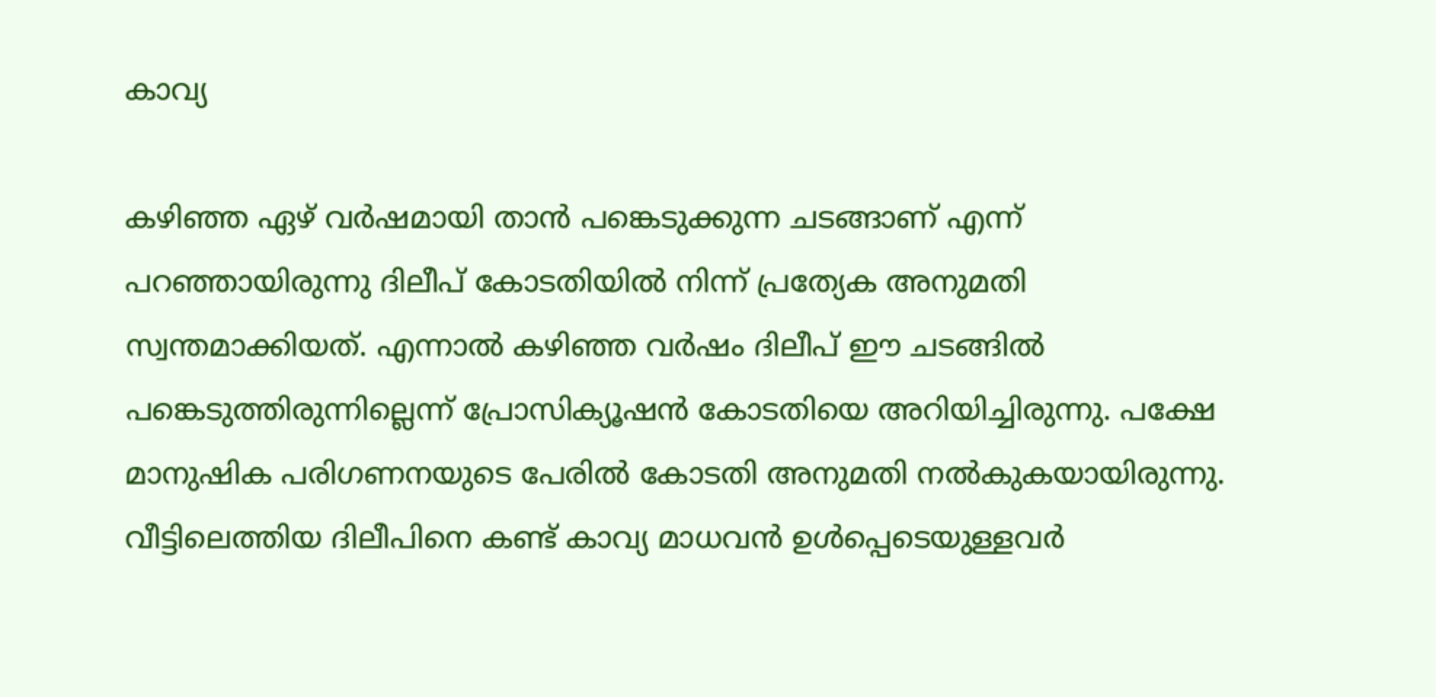കാവ്യ

കഴിഞ്ഞ ഏഴ് വര്‍ഷമായി താന്‍ പങ്കെടുക്കുന്ന ചടങ്ങാണ് എന്ന് പറഞ്ഞായിരുന്നു ദിലീപ് കോടതിയില്‍ നിന്ന് പ്രത്യേക അനുമതി സ്വന്തമാക്കിയത്. എന്നാല്‍ കഴിഞ്ഞ വര്‍ഷം ദിലീപ് ഈ ചടങ്ങില്‍ പങ്കെടുത്തിരുന്നില്ലെന്ന് പ്രോസിക്യൂഷന്‍ കോടതിയെ അറിയിച്ചിരുന്നു. പക്ഷേ മാനുഷിക പരിഗണനയുടെ പേരില്‍ കോടതി അനുമതി നല്‍കുകയായിരുന്നു. വീട്ടിലെത്തിയ ദിലീപിനെ കണ്ട് കാവ്യ മാധവന്‍ ഉള്‍പ്പെടെയുള്ളവര്‍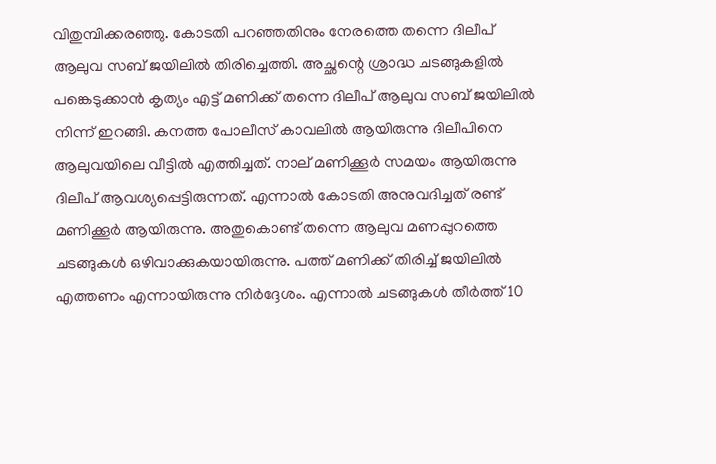വിതുമ്പിക്കരഞ്ഞു. കോടതി പറഞ്ഞതിനും നേരത്തെ തന്നെ ദിലീപ് ആലുവ സബ് ജയിലില്‍ തിരിച്ചെത്തി. അച്ഛന്റെ ശ്രാദ്ധ ചടങ്ങുകളില്‍ പങ്കെടുക്കാന്‍ കൃത്യം എട്ട് മണിക്ക് തന്നെ ദിലീപ് ആലുവ സബ് ജയിലില്‍ നിന്ന് ഇറങ്ങി. കനത്ത പോലീസ് കാവലില്‍ ആയിരുന്നു ദിലീപിനെ ആലുവയിലെ വീട്ടില്‍ എത്തിച്ചത്. നാല് മണിക്കൂര്‍ സമയം ആയിരുന്നു ദിലീപ് ആവശ്യപ്പെട്ടിരുന്നത്. എന്നാല്‍ കോടതി അനുവദിച്ചത് രണ്ട് മണിക്കൂര്‍ ആയിരുന്നു. അതുകൊണ്ട് തന്നെ ആലുവ മണപ്പുറത്തെ ചടങ്ങുകള്‍ ഒഴിവാക്കുകയായിരുന്നു. പത്ത് മണിക്ക് തിരിച്ച് ജയിലില്‍ എത്തണം എന്നായിരുന്നു നിര്‍ദ്ദേശം. എന്നാല്‍ ചടങ്ങുകള്‍ തീര്‍ത്ത് 10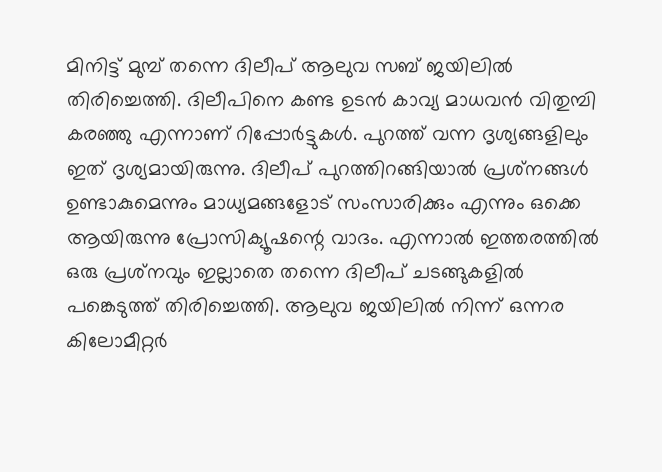മിനിട്ട് മുമ്പ് തന്നെ ദിലീപ് ആലുവ സബ് ജയിലില്‍ തിരിച്ചെത്തി. ദിലീപിനെ കണ്ട ഉടന്‍ കാവ്യ മാധവന്‍ വിതുമ്പി കരഞ്ഞു എന്നാണ് റിപ്പോര്‍ട്ടുകള്‍. പുറത്ത് വന്ന ദൃശ്യങ്ങളിലും ഇത് ദൃശ്യമായിരുന്നു. ദിലീപ് പുറത്തിറങ്ങിയാല്‍ പ്രശ്‌നങ്ങള്‍ ഉണ്ടാകുമെന്നും മാധ്യമങ്ങളോട് സംസാരിക്കും എന്നും ഒക്കെ ആയിരുന്നു പ്രോസിക്യൂഷന്റെ വാദം. എന്നാല്‍ ഇത്തരത്തില്‍ ഒരു പ്രശ്‌നവും ഇല്ലാതെ തന്നെ ദിലീപ് ചടങ്ങുകളില്‍ പങ്കെടുത്ത് തിരിച്ചെത്തി. ആലുവ ജയിലില്‍ നിന്ന് ഒന്നര കിലോമീറ്റര്‍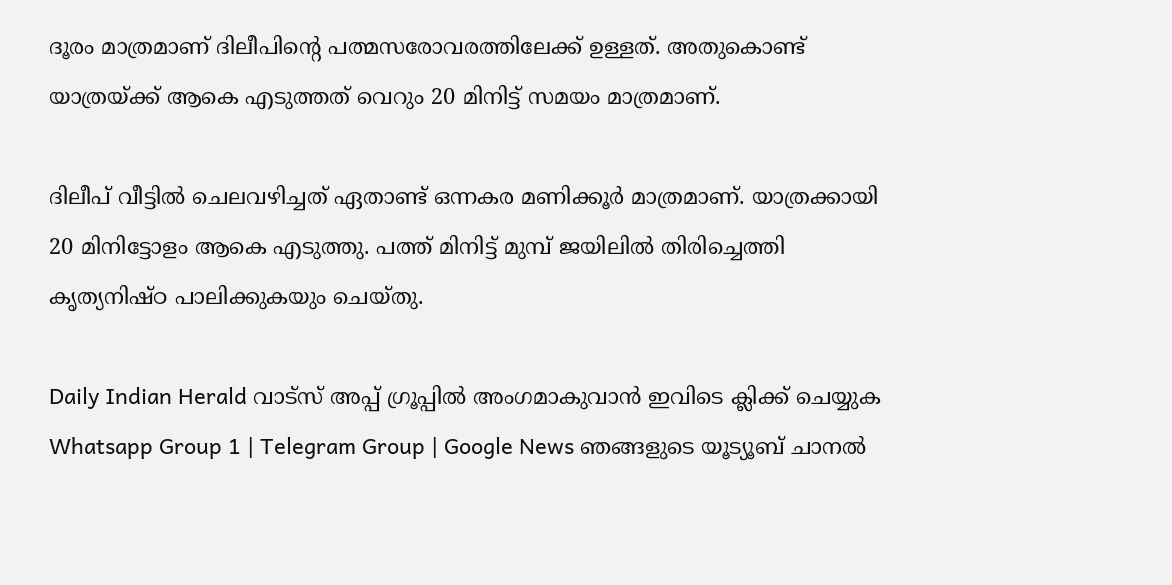ദൂരം മാത്രമാണ് ദിലീപിന്റെ പത്മസരോവരത്തിലേക്ക് ഉള്ളത്. അതുകൊണ്ട് യാത്രയ്ക്ക് ആകെ എടുത്തത് വെറും 20 മിനിട്ട് സമയം മാത്രമാണ്.

ദിലീപ് വീട്ടില്‍ ചെലവഴിച്ചത് ഏതാണ്ട് ഒന്നകര മണിക്കൂര്‍ മാത്രമാണ്. യാത്രക്കായി 20 മിനിട്ടോളം ആകെ എടുത്തു. പത്ത് മിനിട്ട് മുമ്പ് ജയിലില്‍ തിരിച്ചെത്തി കൃത്യനിഷ്ഠ പാലിക്കുകയും ചെയ്തു.

Daily Indian Herald വാട്സ് അപ്പ് ഗ്രൂപ്പിൽ അംഗമാകുവാൻ ഇവിടെ ക്ലിക്ക് ചെയ്യുക Whatsapp Group 1 | Telegram Group | Google News ഞങ്ങളുടെ യൂട്യൂബ് ചാനൽ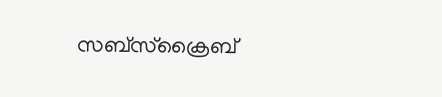സബ്സ്ക്രൈബ്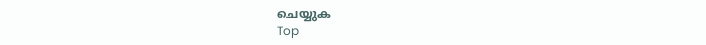ചെയ്യുക
Top